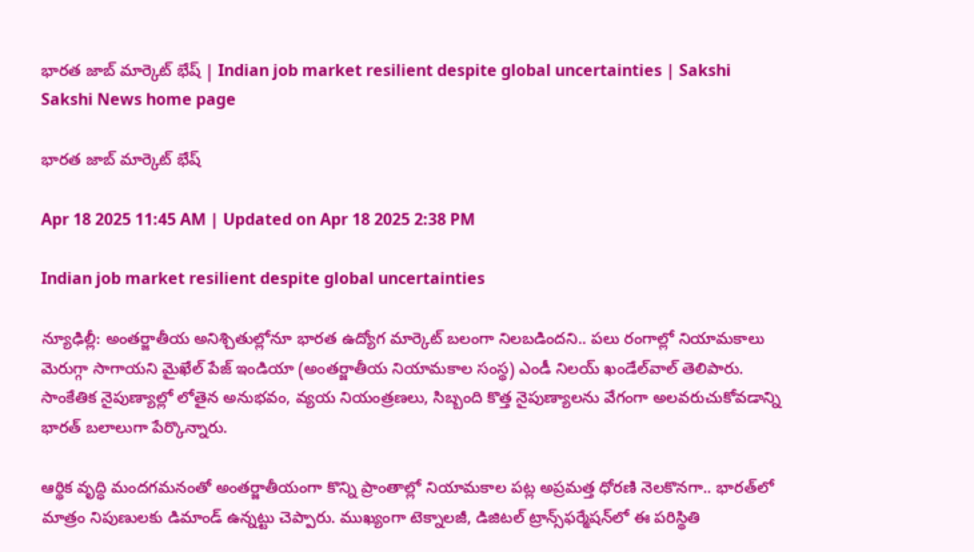భారత జాబ్‌ మార్కెట్‌ భేష్‌ | Indian job market resilient despite global uncertainties | Sakshi
Sakshi News home page

భారత జాబ్‌ మార్కెట్‌ భేష్‌

Apr 18 2025 11:45 AM | Updated on Apr 18 2025 2:38 PM

Indian job market resilient despite global uncertainties

న్యూఢిల్లీ: అంతర్జాతీయ అనిశ్చితుల్లోనూ భారత ఉద్యోగ మార్కెట్‌ బలంగా నిలబడిందని.. పలు రంగాల్లో నియామకాలు మెరుగ్గా సాగాయని మైఖేల్‌ పేజ్‌ ఇండియా (అంతర్జాతీయ నియామకాల సంస్థ) ఎండీ నిలయ్‌ ఖండేల్‌వాల్‌ తెలిపారు. సాంకేతిక నైపుణ్యాల్లో లోతైన అనుభవం, వ్యయ నియంత్రణలు, సిబ్బంది కొత్త నైపుణ్యాలను వేగంగా అలవరుచుకోవడాన్ని భారత్‌ బలాలుగా పేర్కొన్నారు.

ఆర్థిక వృద్ధి మందగమనంతో అంతర్జాతీయంగా కొన్ని ప్రాంతాల్లో నియామకాల పట్ల అప్రమత్త ధోరణి నెలకొనగా.. భారత్‌లో మాత్రం నిపుణులకు డిమాండ్‌ ఉన్నట్టు చెప్పారు. ముఖ్యంగా టెక్నాలజీ, డిజిటల్‌ ట్రాన్స్‌ఫర్మేషన్‌లో ఈ పరిస్థితి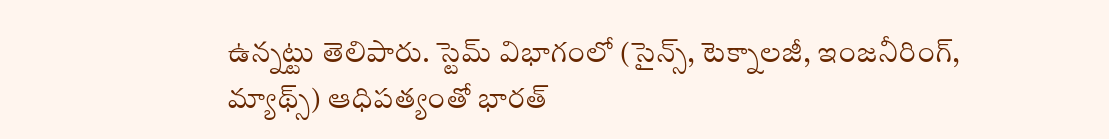ఉన్నట్టు తెలిపారు. స్టెమ్‌ విభాగంలో (సైన్స్, టెక్నాలజీ, ఇంజనీరింగ్, మ్యాథ్స్‌) ఆధిపత్యంతో భారత్‌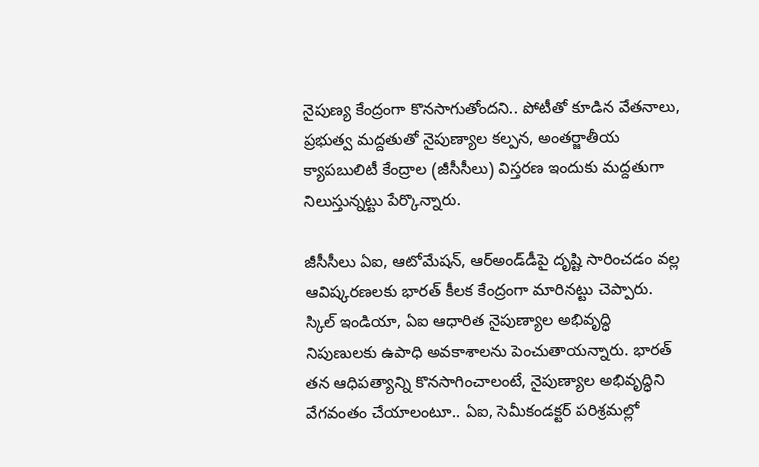నైపుణ్య కేంద్రంగా కొనసాగుతోందని.. పోటీతో కూడిన వేతనాలు, ప్రభుత్వ మద్దతుతో నైపుణ్యాల కల్పన, అంతర్జాతీయ క్యాపబులిటీ కేంద్రాల (జీసీసీలు) విస్తరణ ఇందుకు మద్దతుగా నిలుస్తున్నట్టు పేర్కొన్నారు.

జీసీసీలు ఏఐ, ఆటోమేషన్, ఆర్‌అండ్‌డీపై దృష్టి సారించడం వల్ల ఆవిష్కరణలకు భారత్‌ కీలక కేంద్రంగా మారినట్టు చెప్పారు. స్కిల్‌ ఇండియా, ఏఐ ఆధారిత నైపుణ్యాల అభివృద్ధి నిపుణులకు ఉపాధి అవకాశాలను పెంచుతాయన్నారు. భారత్‌ తన ఆధిపత్యాన్ని కొనసాగించాలంటే, నైపుణ్యాల అభివృద్ధిని వేగవంతం చేయాలంటూ.. ఏఐ, సెమీకండక్టర్‌ పరిశ్రమల్లో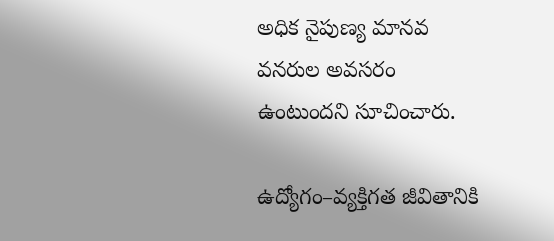అధిక నైపుణ్య మానవ వనరుల అవసరం ఉంటుందని సూచించారు.

ఉద్యోగం–వ్యక్తిగత జీవితానికి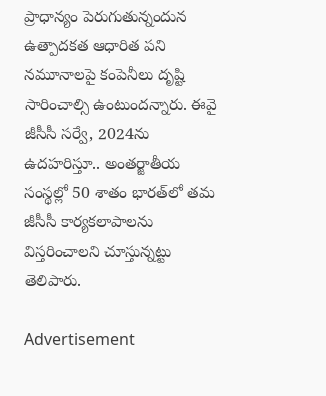ప్రాధాన్యం పెరుగుతున్నందున ఉత్పాదకత ఆధారిత పని నమూనాలపై కంపెనీలు దృష్టి సారించాల్సి ఉంటుందన్నారు. ఈవై జీసీసీ సర్వే, 2024ను ఉదహరిస్తూ.. అంతర్జాతీయ సంస్థల్లో 50 శాతం భారత్‌లో తమ జీసీసీ కార్యకలాపాలను విస్తరించాలని చూస్తున్నట్టు తెలిపారు.

Advertisement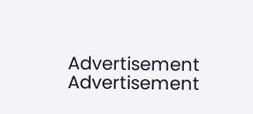Advertisement
Advertisement